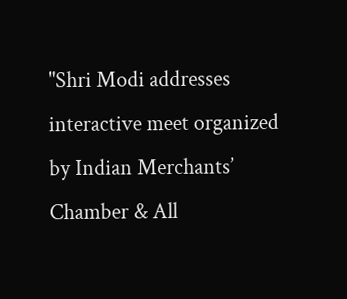"Shri Modi addresses interactive meet organized by Indian Merchants’ Chamber & All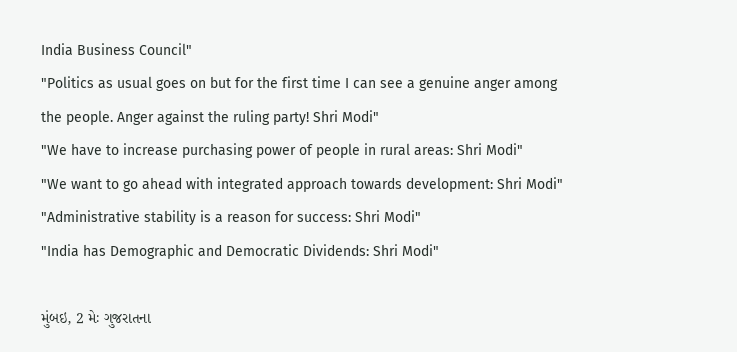India Business Council"
"Politics as usual goes on but for the first time I can see a genuine anger among the people. Anger against the ruling party! Shri Modi"
"We have to increase purchasing power of people in rural areas: Shri Modi"
"We want to go ahead with integrated approach towards development: Shri Modi"
"Administrative stability is a reason for success: Shri Modi"
"India has Demographic and Democratic Dividends: Shri Modi"

મુંબઇ, 2 મેઃ ગુજરાતના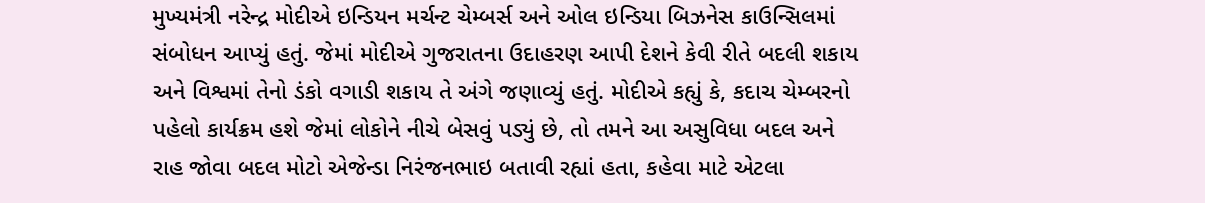મુખ્યમંત્રી નરેન્દ્ર મોદીએ ઇન્ડિયન મર્ચન્ટ ચેમ્બર્સ અને ઓલ ઇન્ડિયા બિઝનેસ કાઉન્સિલમાં સંબોધન આપ્યું હતું. જેમાં મોદીએ ગુજરાતના ઉદાહરણ આપી દેશને કેવી રીતે બદલી શકાય અને વિશ્વમાં તેનો ડંકો વગાડી શકાય તે અંગે જણાવ્યું હતું. મોદીએ કહ્યું કે, કદાચ ચેમ્બરનો પહેલો કાર્યક્રમ હશે જેમાં લોકોને નીચે બેસવું પડ્યું છે, તો તમને આ અસુવિધા બદલ અને રાહ જોવા બદલ મોટો એજેન્ડા નિરંજનભાઇ બતાવી રહ્યાં હતા, કહેવા માટે એટલા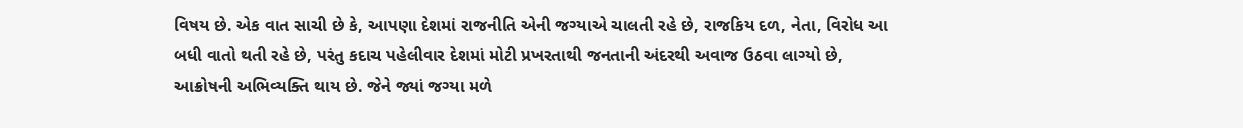વિષય છે. એક વાત સાચી છે કે, આપણા દેશમાં રાજનીતિ એની જગ્યાએ ચાલતી રહે છે, રાજકિય દળ, નેતા, વિરોધ આ બધી વાતો થતી રહે છે, પરંતુ કદાચ પહેલીવાર દેશમાં મોટી પ્રખરતાથી જનતાની અંદરથી અવાજ ઉઠવા લાગ્યો છે, આક્રોષની અભિવ્યક્તિ થાય છે. જેને જ્યાં જગ્યા મળે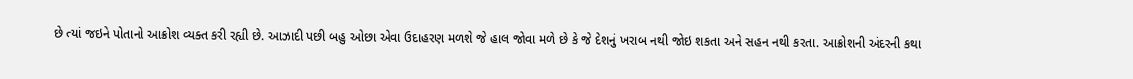છે ત્યાં જઇને પોતાનો આક્રોશ વ્યક્ત કરી રહ્યી છે. આઝાદી પછી બહુ ઓછા એવા ઉદાહરણ મળશે જે હાલ જોવા મળે છે કે જે દેશનું ખરાબ નથી જોઇ શકતા અને સહન નથી કરતા. આક્રોશની અંદરની કથા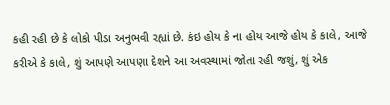કહી રહી છે કે લોકો પીડા અનુભવી રહ્યાં છે. કંઇ હોય કે ના હોય આજે હોય કે કાલે, આજે કરીએ કે કાલે, શું આપણે આપણા દેશને આ અવસ્થામાં જોતા રહી જશું, શું એક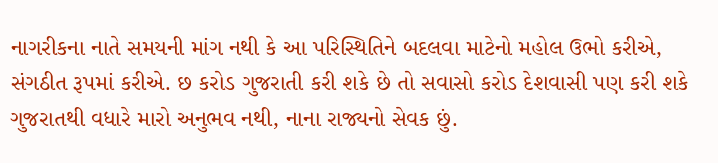નાગરીકના નાતે સમયની માંગ નથી કે આ પરિસ્થિતિને બદલવા માટેનો મહોલ ઉભો કરીએ, સંગઠીત રૂપમાં કરીએ. છ કરોડ ગુજરાતી કરી શકે છે તો સવાસો કરોડ દેશવાસી પણ કરી શકે ગુજરાતથી વધારે મારો અનુભવ નથી, નાના રાજ્યનો સેવક છું.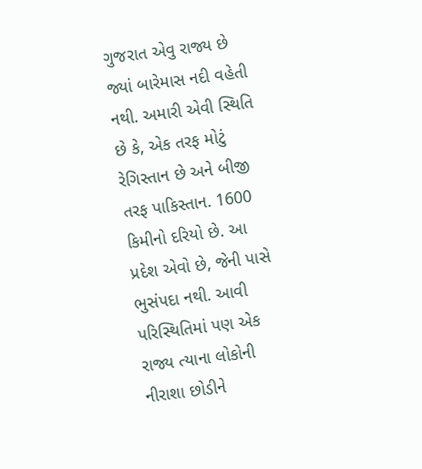ગુજરાત એવુ રાજ્ય છે જ્યાં બારેમાસ નદી વહેતી નથી. અમારી એવી સ્થિતિ છે કે, એક તરફ મોટું રેગિસ્તાન છે અને બીજી તરફ પાકિસ્તાન. 1600 કિમીનો દરિયો છે. આ પ્રદેશ એવો છે, જેની પાસે ભુસંપદા નથી. આવી પરિસ્થિતિમાં પણ એક રાજ્ય ત્યાના લોકોની નીરાશા છોડીને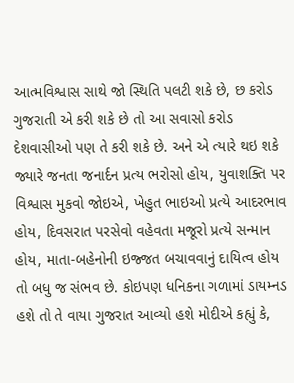આત્મવિશ્વાસ સાથે જો સ્થિતિ પલટી શકે છે, છ કરોડ ગુજરાતી એ કરી શકે છે તો આ સવાસો કરોડ દેશવાસીઓ પણ તે કરી શકે છે. અને એ ત્યારે થઇ શકે જ્યારે જનતા જનાર્દન પ્રત્ય ભરોસો હોય, યુવાશક્તિ પર વિશ્વાસ મુકવો જોઇએ, ખેહુત ભાઇઓ પ્રત્યે આદરભાવ હોય, દિવસરાત પરસેવો વહેવતા મજૂરો પ્રત્યે સન્માન હોય, માતા-બહેનોની ઇજ્જત બચાવવાનું દાયિત્વ હોય તો બધુ જ સંભવ છે. કોઇપણ ધનિકના ગળામાં ડાયમ્નડ હશે તો તે વાયા ગુજરાત આવ્યો હશે મોદીએ કહ્યું કે,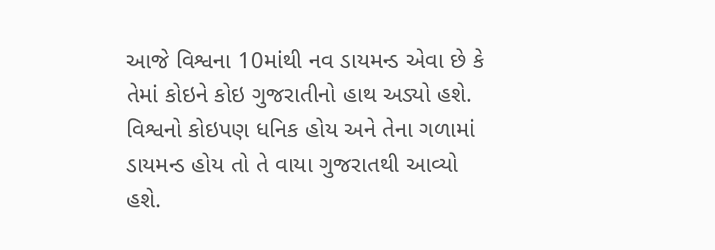આજે વિશ્વના 10માંથી નવ ડાયમન્ડ એવા છે કે તેમાં કોઇને કોઇ ગુજરાતીનો હાથ અડ્યો હશે. વિશ્વનો કોઇપણ ધનિક હોય અને તેના ગળામાં ડાયમન્ડ હોય તો તે વાયા ગુજરાતથી આવ્યો હશે.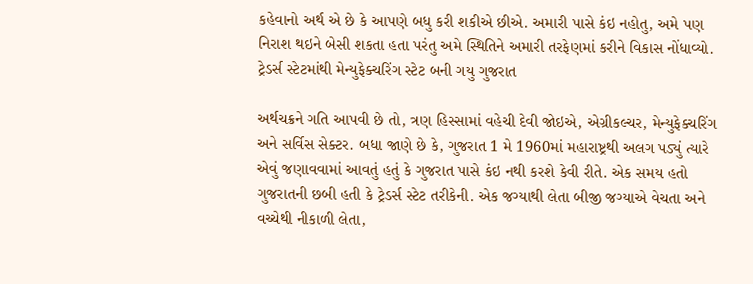કહેવાનો અર્થ એ છે કે આપણે બધુ કરી શકીએ છીએ. અમારી પાસે કંઇ નહોતુ, અમે પણ નિરાશ થઇને બેસી શકતા હતા પરંતુ અમે સ્થિતિને અમારી તરફેણમાં કરીને વિકાસ નોંધાવ્યો. ટ્રેડર્સ સ્ટેટમાંથી મેન્યુફેક્ચરિંગ સ્ટેટ બની ગયુ ગુજરાત

અર્થચક્રને ગતિ આપવી છે તો, ત્રણ હિસ્સામાં વહેચી દેવી જોઇએ, એગ્રીકલ્ચર, મેન્યુફેક્ચરિંગ અને સર્વિસ સેક્ટર. બધા જાણે છે કે, ગુજરાત 1 મે 1960માં મહારાષ્ટ્રથી અલગ પડ્યું ત્યારે એવું જણાવવામાં આવતું હતું કે ગુજરાત પાસે કંઇ નથી કરશે કેવી રીતે. એક સમય હતો ગુજરાતની છબી હતી કે ટ્રેડર્સ સ્ટેટ તરીકેની. એક જગ્યાથી લેતા બીજી જગ્યાએ વેચતા અને વચ્ચેથી નીકાળી લેતા,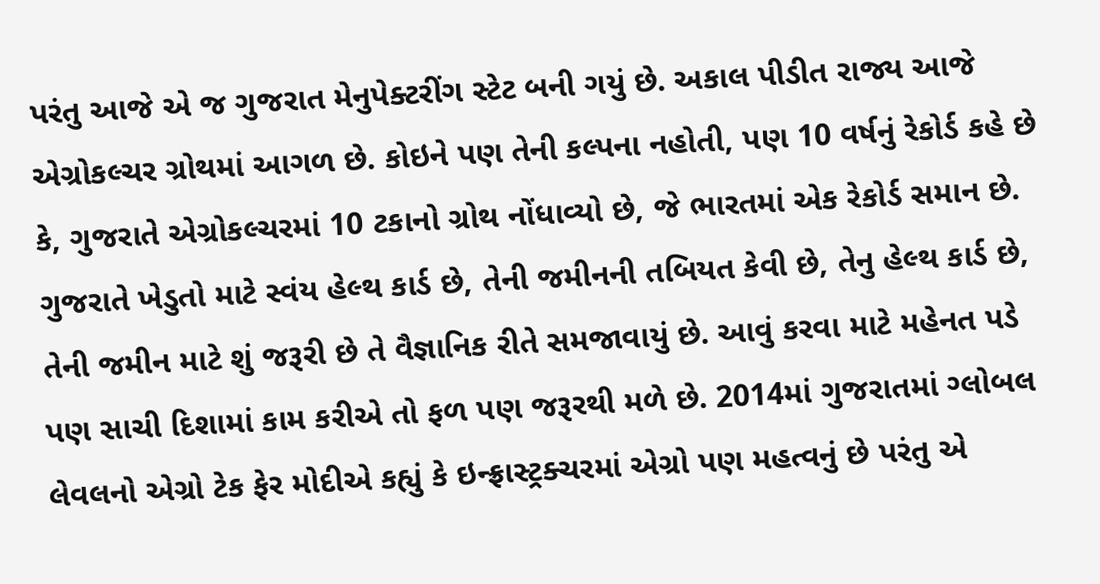પરંતુ આજે એ જ ગુજરાત મેનુપેક્ટરીંગ સ્ટેટ બની ગયું છે. અકાલ પીડીત રાજ્ય આજે એગ્રોકલ્ચર ગ્રોથમાં આગળ છે. કોઇને પણ તેની કલ્પના નહોતી, પણ 10 વર્ષનું રેકોર્ડ કહે છે કે, ગુજરાતે એગ્રોકલ્ચરમાં 10 ટકાનો ગ્રોથ નોંધાવ્યો છે, જે ભારતમાં એક રેકોર્ડ સમાન છે. ગુજરાતે ખેડુતો માટે સ્વંય હેલ્થ કાર્ડ છે, તેની જમીનની તબિયત કેવી છે, તેનુ હેલ્થ કાર્ડ છે, તેની જમીન માટે શું જરૂરી છે તે વૈજ્ઞાનિક રીતે સમજાવાયું છે. આવું કરવા માટે મહેનત પડે પણ સાચી દિશામાં કામ કરીએ તો ફળ પણ જરૂરથી મળે છે. 2014માં ગુજરાતમાં ગ્લોબલ લેવલનો એગ્રો ટેક ફેર મોદીએ કહ્યું કે ઇન્ફ્રાસ્ટ્રક્ચરમાં એગ્રો પણ મહત્વનું છે પરંતુ એ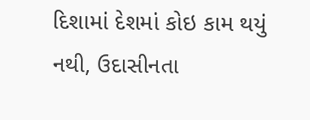દિશામાં દેશમાં કોઇ કામ થયું નથી, ઉદાસીનતા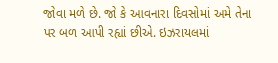જોવા મળે છે. જો કે આવનારા દિવસોમાં અમે તેના પર બળ આપી રહ્યાં છીએ. ઇઝરાયલમાં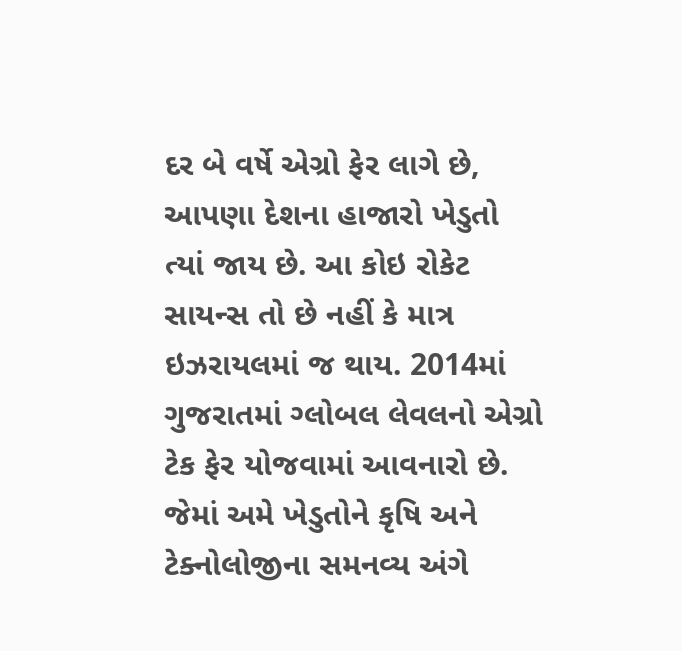દર બે વર્ષે એગ્રો ફેર લાગે છે, આપણા દેશના હાજારો ખેડુતો ત્યાં જાય છે. આ કોઇ રોકેટ સાયન્સ તો છે નહીં કે માત્ર ઇઝરાયલમાં જ થાય. 2014માં ગુજરાતમાં ગ્લોબલ લેવલનો એગ્રો ટેક ફેર યોજવામાં આવનારો છે. જેમાં અમે ખેડુતોને કૃષિ અને ટેક્નોલોજીના સમનવ્ય અંગે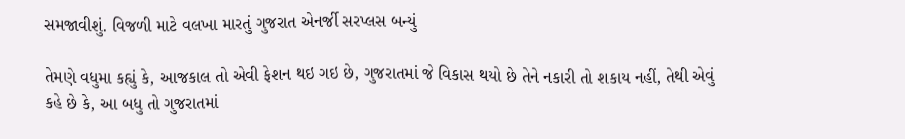સમજાવીશું. વિજળી માટે વલખા મારતું ગુજરાત એનર્જી સરપ્લસ બન્યું

તેમણે વધુમા કહ્યું કે, આજકાલ તો એવી ફેશન થઇ ગઇ છે, ગુજરાતમાં જે વિકાસ થયો છે તેને નકારી તો શકાય નહીં, તેથી એવું કહે છે કે, આ બધુ તો ગુજરાતમાં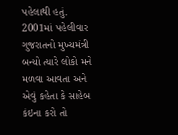પહેલાથી હતું. 2001માં પહેલીવાર ગુજરાતનો મુખ્યમંત્રી બન્યો ત્યારે લોકો મને મળવા આવતા અને એવું કહેતા કે સાહેબ કંઇના કરો તો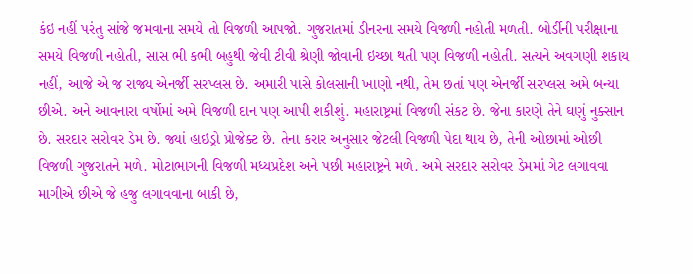કંઇ નહીં પરંતુ સાંજે જમવાના સમયે તો વિજળી આપજો. ગુજરાતમાં ડીનરના સમયે વિજળી નહોતી મળતી. બોર્ડીની પરીક્ષાના સમયે વિજળી નહોતી, સાસ ભી કભી બહુથી જેવી ટીવી શ્રેણી જોવાની ઇચ્છા થતી પણ વિજળી નહોતી. સત્યને અવગણી શકાય નહીં, આજે એ જ રાજ્ય એનર્જી સરપ્લસ છે. અમારી પાસે કોલસાની ખાણો નથી, તેમ છતાં પણ એનર્જી સરપ્લસ અમે બન્યા છીએ. અને આવનારા વર્ષોમાં અમે વિજળી દાન પણ આપી શકીશું. મહારાષ્ટ્રમાં વિજળી સંકટ છે. જેના કારણે તેને ઘણું નુક્સાન છે. સરદાર સરોવર ડેમ છે. જ્યાં હાઇડ્રો પ્રોજેક્ટ છે. તેના કરાર અનુસાર જેટલી વિજળી પેદા થાય છે, તેની ઓછામાં ઓછી વિજળી ગુજરાતને મળે. મોટાભાગની વિજળી મધ્યપ્રદેશ અને પછી મહારાષ્ટ્રને મળે. અમે સરદાર સરોવર ડેમમાં ગેટ લગાવવા માગીએ છીએ જે હજુ લગાવવાના બાકી છે,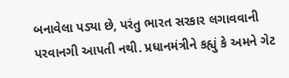બનાવેલા પડ્યા છે, પરંતુ ભારત સરકાર લગાવવાની પરવાનગી આપતી નથી. પ્રધાનમંત્રીને કહ્યું કે અમને ગેટ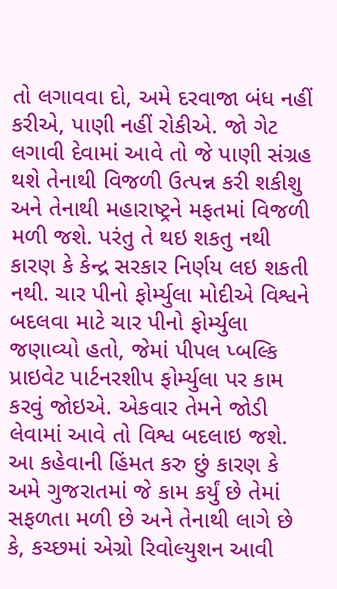તો લગાવવા દો, અમે દરવાજા બંધ નહીં કરીએ, પાણી નહીં રોકીએ. જો ગેટ લગાવી દેવામાં આવે તો જે પાણી સંગ્રહ થશે તેનાથી વિજળી ઉત્પન્ન કરી શકીશુ અને તેનાથી મહારાષ્ટ્રને મફતમાં વિજળી મળી જશે. પરંતુ તે થઇ શકતુ નથી કારણ કે કેન્દ્ર સરકાર નિર્ણય લઇ શકતી નથી. ચાર પીનો ફોર્મ્યુલા મોદીએ વિશ્વને બદલવા માટે ચાર પીનો ફોર્મ્યુલા જણાવ્યો હતો, જેમાં પીપલ પ્બલ્કિ પ્રાઇવેટ પાર્ટનરશીપ ફોર્મ્યુલા પર કામ કરવું જોઇએ. એકવાર તેમને જોડી લેવામાં આવે તો વિશ્વ બદલાઇ જશે. આ કહેવાની હિંમત કરુ છું કારણ કે અમે ગુજરાતમાં જે કામ કર્યું છે તેમાં સફળતા મળી છે અને તેનાથી લાગે છે કે, કચ્છમાં એગ્રો રિવોલ્યુશન આવી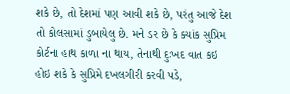શકે છે, તો દેશમાં પણ આવી શકે છે, પરંતુ આજે દેશ તો કોલસામાં ડુબાયેલુ છે. મને ડર છે કે ક્યાંક સુપ્રિમ કોર્ટના હાથ કાળા ના થાય, તેનાથી દુઃખદ વાત કઇ હોઇ શકે કે સુપ્રિમે દખલગીરી કરવી પડે,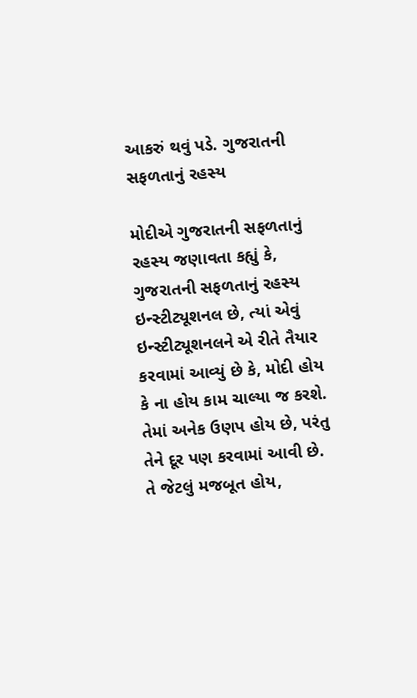આકરું થવું પડે. ગુજરાતની સફળતાનું રહસ્ય

મોદીએ ગુજરાતની સફળતાનું રહસ્ય જણાવતા કહ્યું કે, ગુજરાતની સફળતાનું રહસ્ય ઇન્સ્ટીટ્યૂશનલ છે, ત્યાં એવું ઇન્સ્ટીટ્યૂશનલને એ રીતે તૈયાર કરવામાં આવ્યું છે કે, મોદી હોય કે ના હોય કામ ચાલ્યા જ કરશે. તેમાં અનેક ઉણપ હોય છે, પરંતુ તેને દૂર પણ કરવામાં આવી છે. તે જેટલું મજબૂત હોય,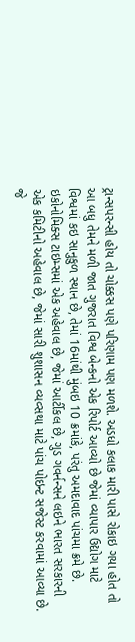ટ્રાન્સપરન્સી હોય તો ચોક્કસ પણે પરિણામ પણ મળશે. અડધો કલાક મારી પાસે રોકાઇ ગયા હોત તો આ બધુ તેમને મળી જાત ગુજરાત વિશ્વ બેન્કનો એક રિપોર્ટ આવ્યો છે જેમાં વ્યાપાર ઉદ્યોગ માટે વિશ્વમાં કઇ સાનુકુળ સ્થાન છે, તેમાં 16માંથી મુંબઇ 10 ક્રમાંકે, પરંતુ અમદાવાદ પાંચમા ક્રમે છે. ઇકોનોમિક્સ ટાઇમ્સમાં એક અહેવાલ છે, જેમાં આર્ટીકલ છે, ગુડ ગવર્નન્સને લઇને ભારત સરકારની એક કમિટીનો અહેવાલ છે, જેમાં સારી શુશાસન વ્યવ્સથા માટે પાંચ પોઇન્ટ સજેસ્ટ કરવામાં આવ્યા છે. જે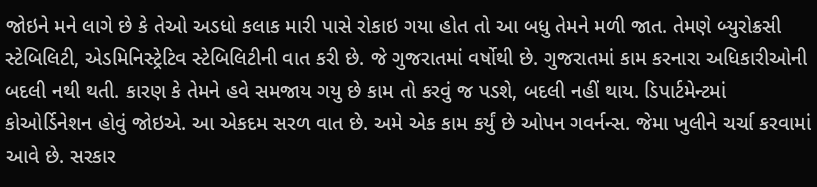જોઇને મને લાગે છે કે તેઓ અડધો કલાક મારી પાસે રોકાઇ ગયા હોત તો આ બધુ તેમને મળી જાત. તેમણે બ્યુરોક્રસી સ્ટેબિલિટી, એડમિનિસ્ટ્રેટિવ સ્ટેબિલિટીની વાત કરી છે. જે ગુજરાતમાં વર્ષોથી છે. ગુજરાતમાં કામ કરનારા અધિકારીઓની બદલી નથી થતી. કારણ કે તેમને હવે સમજાય ગયુ છે કામ તો કરવું જ પડશે, બદલી નહીં થાય. ડિપાર્ટમેન્ટમાં કોઓર્ડિનેશન હોવું જોઇએ. આ એકદમ સરળ વાત છે. અમે એક કામ કર્યું છે ઓપન ગવર્નન્સ. જેમા ખુલીને ચર્ચા કરવામાં આવે છે. સરકાર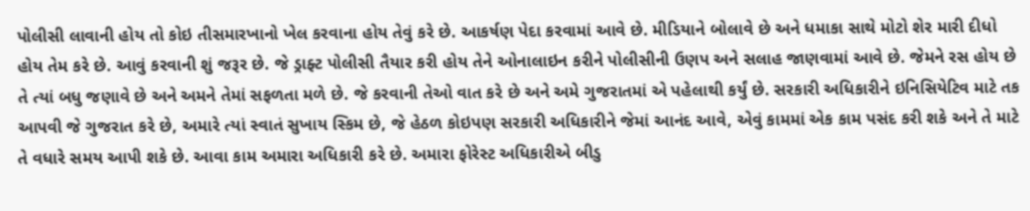પોલીસી લાવાની હોય તો કોઇ તીસમારખાનો ખેલ કરવાના હોય તેવું કરે છે. આકર્ષણ પેદા કરવામાં આવે છે. મીડિયાને બોલાવે છે અને ધમાકા સાથે મોટો શેર મારી દીધો હોય તેમ કરે છે. આવું કરવાની શું જરૂર છે. જે ડ્રાફ્ટ પોલીસી તૈયાર કરી હોય તેને ઓનાલાઇન કરીને પોલીસીની ઉણપ અને સલાહ જાણવામાં આવે છે. જેમને રસ હોય છે તે ત્યાં બધુ જણાવે છે અને અમને તેમાં સફળતા મળે છે. જે કરવાની તેઓ વાત કરે છે અને અમે ગુજરાતમાં એ પહેલાથી કર્યું છે. સરકારી અધિકારીને ઇનિસિયેટિવ માટે તક આપવી જે ગુજરાત કરે છે, અમારે ત્યાં સ્વાતં સુખાય સ્કિમ છે, જે હેઠળ કોઇપણ સરકારી અધિકારીને જેમાં આનંદ આવે, એવું કામમાં એક કામ પસંદ કરી શકે અને તે માટે તે વધારે સમય આપી શકે છે. આવા કામ અમારા અધિકારી કરે છે. અમારા ફોરેસ્ટ અધિકારીએ બીડુ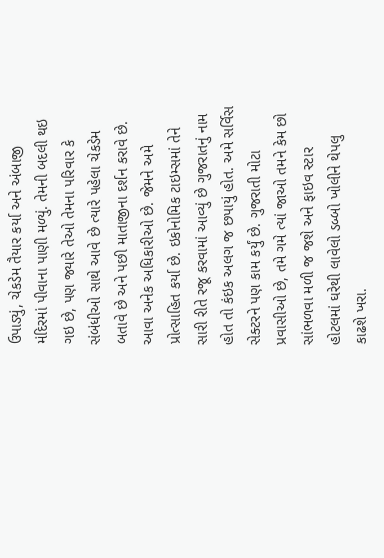ઉપાડ્યું, ચેકડેમ તૈયાર કર્યા અને અંબાજી મંદિરમાં પીવાના પાણી મળ્યું. તેમની બદલી થઇ ગઇ છે, પણ જ્યારે તેઓ તેમના પરિવાર કે સંબંધીઓ સાથે આવે છે ત્યારે પહેલા ચેકડેમ બતાવે છે અને પછી માતાજીના દર્શન કરાવે છે. આવા અનેક અધિકારીઓ છે. જેમને અમે પ્રોત્સાહિત કર્યા છે. ઇકોનોમિક ટાઇમ્સમાં તેને સારી રીતે રજૂ કરવામાં આવ્યું છે ગુજરાતનું નામ હોત તો કંઇક અલગ જ છપાયું હોત. અમે સર્વિસ સેક્ટરને પણ કામ કર્યું છે. ગુજરાતી મોટા પ્રવાસીઓ છે, તમે ગમે ત્યાં જાઓ તમને કેમ છો સાંભળવા મળી જ જશે અને ફાઇવ સ્ટાર હોટલમાં ઘરેથી લાવેલો ડબ્બો ખોલીને થેપલુ કાઢશે ખરા.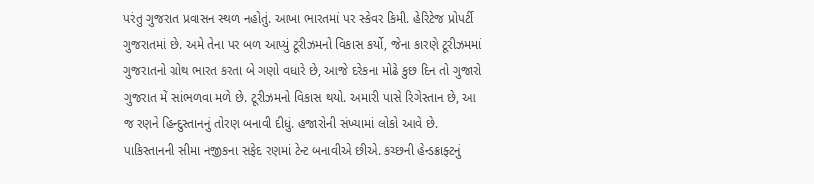પરંતુ ગુજરાત પ્રવાસન સ્થળ નહોતું. આખા ભારતમાં પર સ્કેવર કિમી. હેરિટેજ પ્રોપર્ટી ગુજરાતમાં છે. અમે તેના પર બળ આપ્યું ટૂરીઝમનો વિકાસ કર્યો, જેના કારણે ટૂરીઝમમાં ગુજરાતનો ગ્રોથ ભારત કરતા બે ગણો વધારે છે, આજે દરેકના મોઢે કુછ દિન તો ગુજારો ગુજરાત મેં સાંભળવા મળે છે. ટૂરીઝમનો વિકાસ થયો. અમારી પાસે રિગેસ્તાન છે, આ જ રણને હિન્દુસ્તાનનું તોરણ બનાવી દીધું. હજારોની સંખ્યામાં લોકો આવે છે. પાકિસ્તાનની સીમા નજીકના સફેદ રણમાં ટેન્ટ બનાવીએ છીએ. કચ્છની હેન્ડક્રાફ્ટનું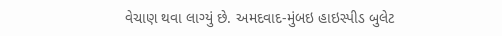વેચાણ થવા લાગ્યું છે. અમદવાદ-મુંબઇ હાઇસ્પીડ બુલેટ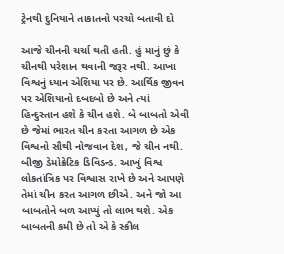ટ્રેનથી દુનિયાને તાકાતનો પરચો બતાવી દો

આજે ચીનની ચર્ચા થતી હતી. હું માનું છું કે ચીનથી પરેશાન થવાની જરૂર નથી. આખા વિશ્વનું ધ્યાન એશિયા પર છે. આર્થિક જીવન પર એશિયાનો દબદબો છે અને ત્યાં હિન્દુસ્તાન હશે કે ચીન હશે. બે બાબતો એવી છે જેમાં ભારત ચીન કરતા આગળ છે એક વિશ્વનો સૌથી નોજવાન દેશ, જે ચીન નથી. બીજી ડેમોક્રેટિક ડિવિડન્ડ. આખું વિશ્વ લોકતાંત્રિક પર વિશ્વાસ રાખે છે અને આપણે તેમાં ચીન કરત આગળ છીએ. અને જો આ બાબતોને બળ આપ્યું તો લાભ થશે. એક બાબતની કમી છે તો એ કે સ્કીલ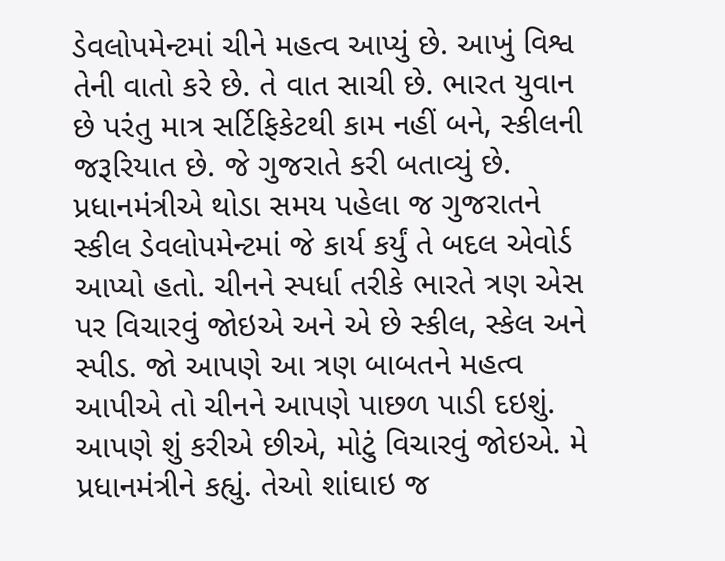ડેવલોપમેન્ટમાં ચીને મહત્વ આપ્યું છે. આખું વિશ્વ તેની વાતો કરે છે. તે વાત સાચી છે. ભારત યુવાન છે પરંતુ માત્ર સર્ટિફિકેટથી કામ નહીં બને, સ્કીલની જરૂરિયાત છે. જે ગુજરાતે કરી બતાવ્યું છે. પ્રધાનમંત્રીએ થોડા સમય પહેલા જ ગુજરાતને સ્કીલ ડેવલોપમેન્ટમાં જે કાર્ય કર્યું તે બદલ એવોર્ડ આપ્યો હતો. ચીનને સ્પર્ધા તરીકે ભારતે ત્રણ એસ પર વિચારવું જોઇએ અને એ છે સ્કીલ, સ્કેલ અને સ્પીડ. જો આપણે આ ત્રણ બાબતને મહત્વ આપીએ તો ચીનને આપણે પાછળ પાડી દઇશું. આપણે શું કરીએ છીએ, મોટું વિચારવું જોઇએ. મે પ્રધાનમંત્રીને કહ્યું. તેઓ શાંઘાઇ જ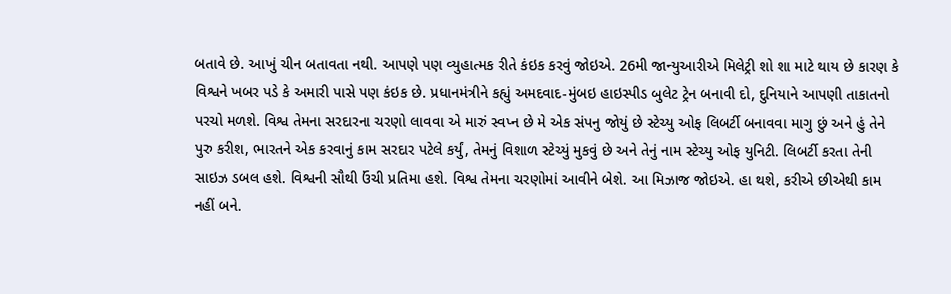બતાવે છે. આખું ચીન બતાવતા નથી. આપણે પણ વ્યુહાત્મક રીતે કંઇક કરવું જોઇએ. 26મી જાન્યુઆરીએ મિલેટ્રી શો શા માટે થાય છે કારણ કે વિશ્વને ખબર પડે કે અમારી પાસે પણ કંઇક છે. પ્રધાનમંત્રીને કહ્યું અમદવાદ-મુંબઇ હાઇસ્પીડ બુલેટ ટ્રેન બનાવી દો, દુનિયાને આપણી તાકાતનો પરચો મળશે. વિશ્વ તેમના સરદારના ચરણો લાવવા એ મારું સ્વપ્ન છે મે એક સંપનુ જોયું છે સ્ટેચ્યુ ઓફ લિબર્ટી બનાવવા માગુ છું અને હું તેને પુરુ કરીશ, ભારતને એક કરવાનું કામ સરદાર પટેલે કર્યું, તેમનું વિશાળ સ્ટેચ્યું મુકવું છે અને તેનું નામ સ્ટેચ્યુ ઓફ યુનિટી. લિબર્ટી કરતા તેની સાઇઝ ડબલ હશે. વિશ્વની સૌથી ઉંચી પ્રતિમા હશે. વિશ્વ તેમના ચરણોમાં આવીને બેશે. આ મિઝાજ જોઇએ. હા થશે, કરીએ છીએથી કામ નહીં બને.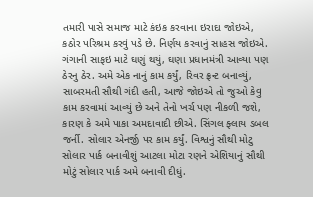તમારી પાસે સમાજ માટે કંઇક કરવાના ઇરાદા જોઇએ, કઠોર પરિશ્રમ કરવું પડે છે. નિર્ણય કરવાનું સાહસ જોઇએ. ગંગાની સાફઇ માટે ઘણું થયું, ઘણા પ્રધાનમંત્રી આવ્યા પણ ઠેરનુ ઠેર. અમે એક નાનું કામ કર્યું, રિવર ફ્રન્ટ બનાવ્યું, સાબરમતી સૌથી ગંદી હતી, આજે જોઇએ તો જુઓ કેવુ કામ કરવામાં આવ્યું છે અને તેનો ખર્ચ પણ નીકળી જશે, કારણ કે અમે પાકા અમદાવાદી છીએ. સિંગલ ફ્લાય ડબલ જર્ની. સોલાર એનર્જી પર કામ કર્યું. વિશ્વનું સૌથી મોટુ સોલાર પાર્ક બનાવીશું આટલા મોટા રણને એશિયાનું સૌથી મોટું સોલાર પાર્ક અમે બનાવી દીધું.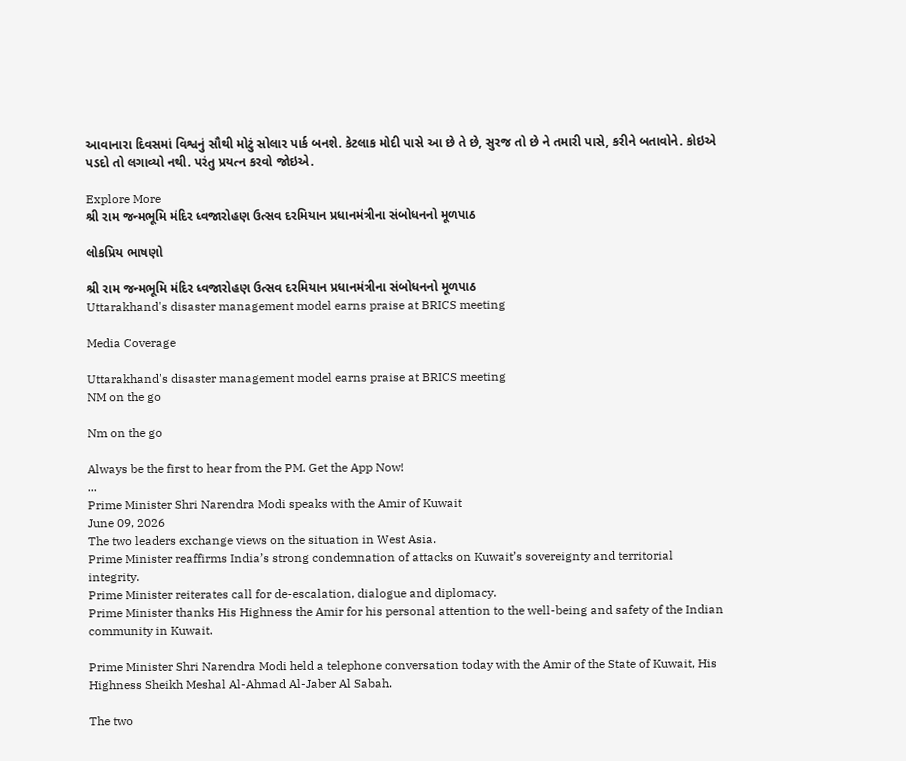આવાનારા દિવસમાં વિશ્વનું સૌથી મોટું સોલાર પાર્ક બનશે. કેટલાક મોદી પાસે આ છે તે છે, સુરજ તો છે ને તમારી પાસે, કરીને બતાવોને. કોઇએ પડદો તો લગાવ્યો નથી. પરંતુ પ્રયત્ન કરવો જોઇએ.

Explore More
શ્રી રામ જન્મભૂમિ મંદિર ધ્વજારોહણ ઉત્સવ દરમિયાન પ્રધાનમંત્રીના સંબોધનનો મૂળપાઠ

લોકપ્રિય ભાષણો

શ્રી રામ જન્મભૂમિ મંદિર ધ્વજારોહણ ઉત્સવ દરમિયાન પ્રધાનમંત્રીના સંબોધનનો મૂળપાઠ
Uttarakhand's disaster management model earns praise at BRICS meeting

Media Coverage

Uttarakhand's disaster management model earns praise at BRICS meeting
NM on the go

Nm on the go

Always be the first to hear from the PM. Get the App Now!
...
Prime Minister Shri Narendra Modi speaks with the Amir of Kuwait
June 09, 2026
The two leaders exchange views on the situation in West Asia.
Prime Minister reaffirms India’s strong condemnation of attacks on Kuwait’s sovereignty and territorial integrity.
Prime Minister reiterates call for de-escalation, dialogue and diplomacy.
Prime Minister thanks His Highness the Amir for his personal attention to the well-being and safety of the Indian community in Kuwait.

Prime Minister Shri Narendra Modi held a telephone conversation today with the Amir of the State of Kuwait, His Highness Sheikh Meshal Al-Ahmad Al-Jaber Al Sabah.

The two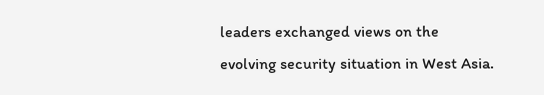leaders exchanged views on the evolving security situation in West Asia.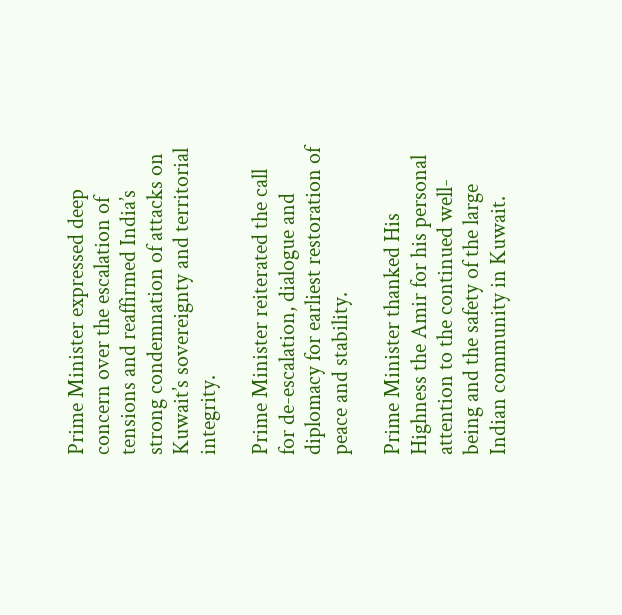Prime Minister expressed deep concern over the escalation of tensions and reaffirmed India’s strong condemnation of attacks on Kuwait’s sovereignty and territorial integrity.

Prime Minister reiterated the call for de-escalation, dialogue and diplomacy for earliest restoration of peace and stability.

Prime Minister thanked His Highness the Amir for his personal attention to the continued well-being and the safety of the large Indian community in Kuwait.